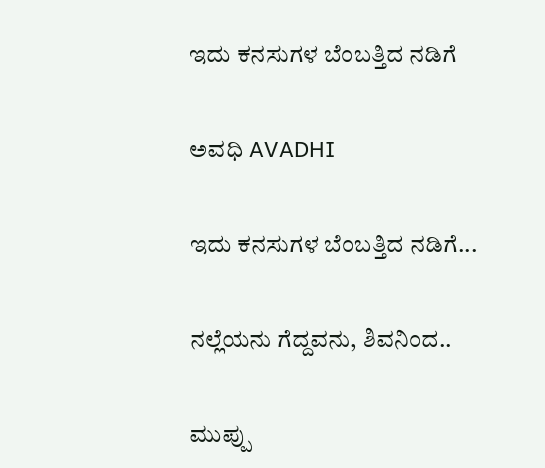ಇದು ಕನಸುಗಳ ಬೆಂಬತ್ತಿದ ನಡಿಗೆ‍

ಅವಧಿ AVADHI

ಇದು ಕನಸುಗಳ ಬೆಂಬತ್ತಿದ ನಡಿಗೆ...

ನಲ್ಲೆಯನು ಗೆದ್ದವನು, ಶಿವನಿಂದ..

ಮುಪ್ಪು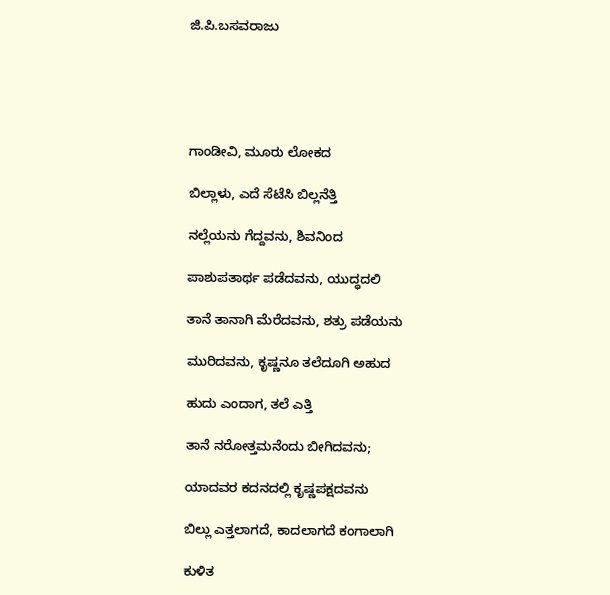ಜಿ.ಪಿ.ಬಸವರಾಜು





ಗಾಂಡೀವಿ, ಮೂರು ಲೋಕದ

ಬಿಲ್ಲಾಳು, ಎದೆ ಸೆಟೆಸಿ ಬಿಲ್ಲನೆತ್ತಿ

ನಲ್ಲೆಯನು ಗೆದ್ದವನು, ಶಿವನಿಂದ

ಪಾಶುಪತಾರ್ಥ ಪಡೆದವನು, ಯುದ್ಧದಲಿ

ತಾನೆ ತಾನಾಗಿ ಮೆರೆದವನು, ಶತ್ರು ಪಡೆಯನು

ಮುರಿದವನು, ಕೃಷ್ಣನೂ ತಲೆದೂಗಿ ಅಹುದ

ಹುದು ಎಂದಾಗ, ತಲೆ ಎತ್ತಿ

ತಾನೆ ನರೋತ್ತಮನೆಂದು ಬೀಗಿದವನು;

ಯಾದವರ ಕದನದಲ್ಲಿ ಕೃಷ್ಣಪಕ್ಷದವನು

ಬಿಲ್ಲು ಎತ್ತಲಾಗದೆ, ಕಾದಲಾಗದೆ ಕಂಗಾಲಾಗಿ

ಕುಳಿತ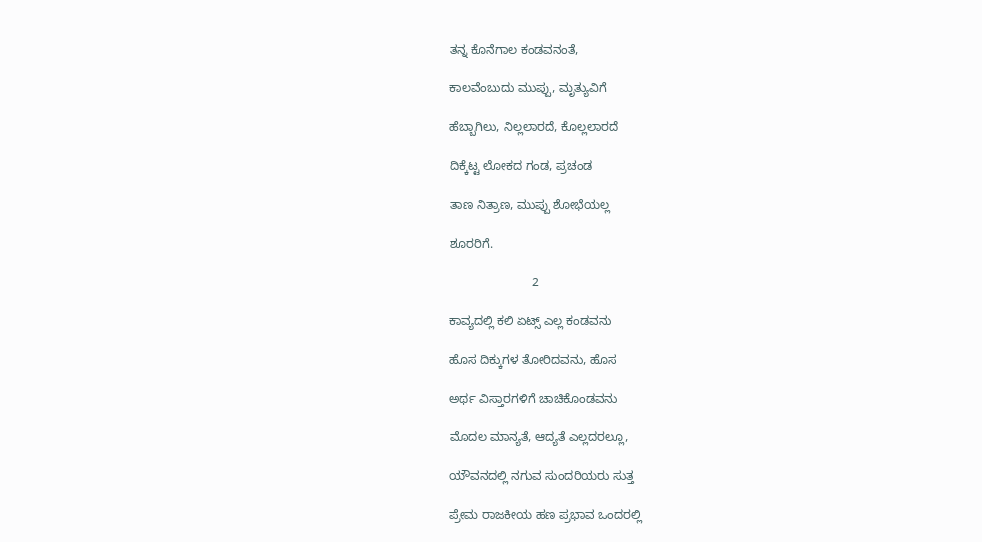ತನ್ನ ಕೊನೆಗಾಲ ಕಂಡವನಂತೆ,

ಕಾಲವೆಂಬುದು ಮುಪ್ಪು, ಮೃತ್ಯುವಿಗೆ

ಹೆಬ್ಬಾಗಿಲು, ನಿಲ್ಲಲಾರದೆ, ಕೊಲ್ಲಲಾರದೆ

ದಿಕ್ಕೆಟ್ಟ ಲೋಕದ ಗಂಡ, ಪ್ರಚಂಡ

ತಾಣ ನಿತ್ರಾಣ, ಮುಪ್ಪು ಶೋಭೆಯಲ್ಲ

ಶೂರರಿಗೆ.

                        2

ಕಾವ್ಯದಲ್ಲಿ ಕಲಿ ಏಟ್ಸ್ ಎಲ್ಲ ಕಂಡವನು

ಹೊಸ ದಿಕ್ಕುಗಳ ತೋರಿದವನು, ಹೊಸ

ಅರ್ಥ ವಿಸ್ತಾರಗಳಿಗೆ ಚಾಚಿಕೊಂಡವನು

ಮೊದಲ ಮಾನ್ಯತೆ, ಆದ್ಯತೆ ಎಲ್ಲದರಲ್ಲೂ,

ಯೌವನದಲ್ಲಿ ನಗುವ ಸುಂದರಿಯರು ಸುತ್ತ

ಪ್ರೇಮ ರಾಜಕೀಯ ಹಣ ಪ್ರಭಾವ ಒಂದರಲ್ಲಿ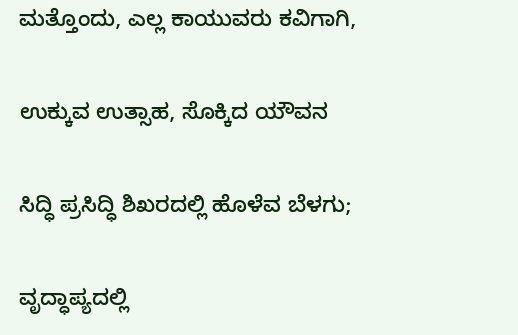ಮತ್ತೊಂದು, ಎಲ್ಲ ಕಾಯುವರು ಕವಿಗಾಗಿ,

ಉಕ್ಕುವ ಉತ್ಸಾಹ, ಸೊಕ್ಕಿದ ಯೌವನ

ಸಿದ್ಧಿ ಪ್ರಸಿದ್ಧಿ ಶಿಖರದಲ್ಲಿ ಹೊಳೆವ ಬೆಳಗು;

ವೃದ್ಧಾಪ್ಯದಲ್ಲಿ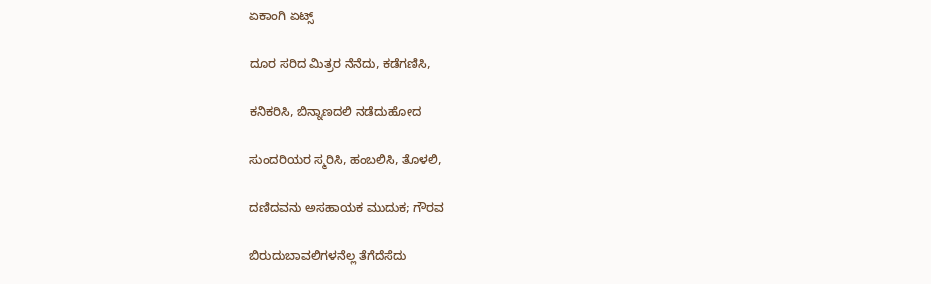ಏಕಾಂಗಿ ಏಟ್ಸ್

ದೂರ ಸರಿದ ಮಿತ್ರರ ನೆನೆದು, ಕಡೆಗಣಿಸಿ,

ಕನಿಕರಿಸಿ, ಬಿನ್ನಾಣದಲಿ ನಡೆದುಹೋದ

ಸುಂದರಿಯರ ಸ್ಮರಿಸಿ, ಹಂಬಲಿಸಿ, ತೊಳಲಿ,

ದಣಿದವನು ಅಸಹಾಯಕ ಮುದುಕ; ಗೌರವ

ಬಿರುದುಬಾವಲಿಗಳನೆಲ್ಲ ತೆಗೆದೆಸೆದು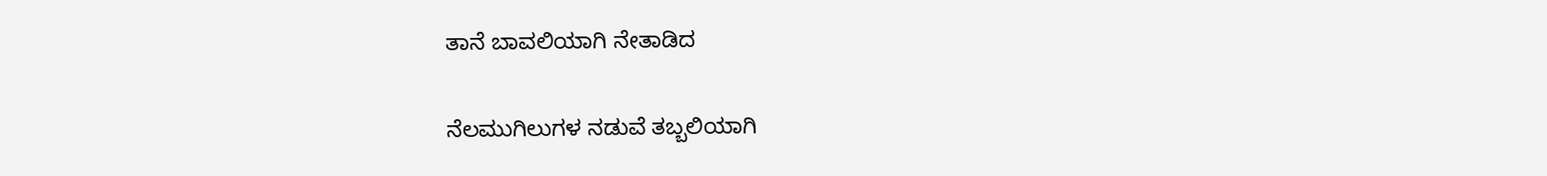ತಾನೆ ಬಾವಲಿಯಾಗಿ ನೇತಾಡಿದ

ನೆಲಮುಗಿಲುಗಳ ನಡುವೆ ತಬ್ಬಲಿಯಾಗಿ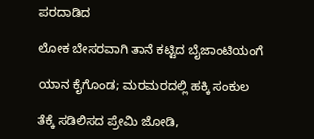ಪರದಾಡಿದ

ಲೋಕ ಬೇಸರವಾಗಿ ತಾನೆ ಕಟ್ಟಿದ ಬೈಜಾಂಟಿಯಂಗೆ

ಯಾನ ಕೈಗೊಂಡ; ಮರಮರದಲ್ಲಿ ಹಕ್ಕಿ ಸಂಕುಲ

ತೆಕ್ಕೆ ಸಡಿಲಿಸದ ಪ್ರೇಮಿ ಜೋಡಿ,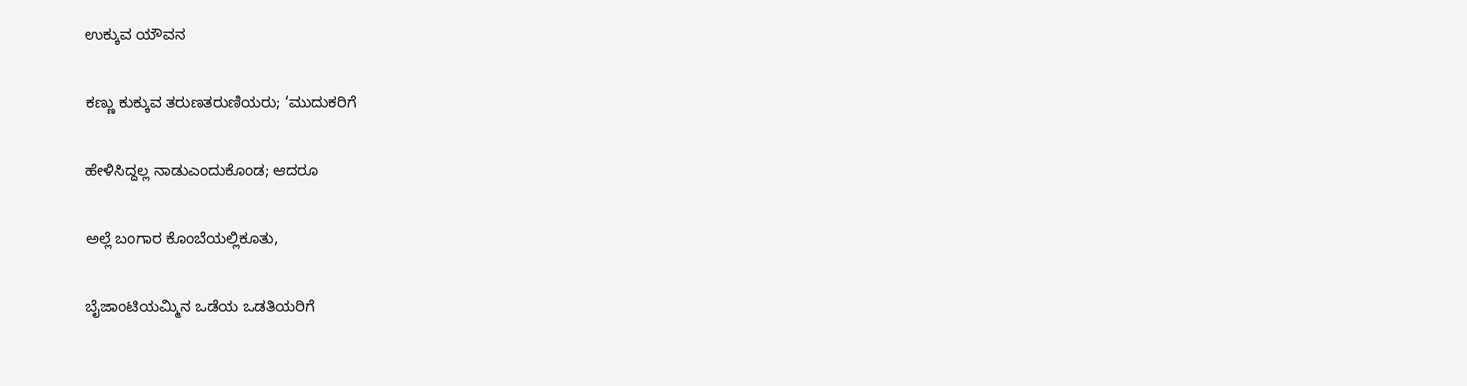ಉಕ್ಕುವ ಯೌವನ

ಕಣ್ಣು ಕುಕ್ಕುವ ತರುಣತರುಣಿಯರು; ‘ಮುದುಕರಿಗೆ

ಹೇಳಿಸಿದ್ದಲ್ಲ ನಾಡುಎಂದುಕೊಂಡ; ಆದರೂ

ಅಲ್ಲೆ ಬಂಗಾರ ಕೊಂಬೆಯಲ್ಲಿಕೂತು,

ಬೈಜಾಂಟಿಯಮ್ಮಿನ ಒಡೆಯ ಒಡತಿಯರಿಗೆ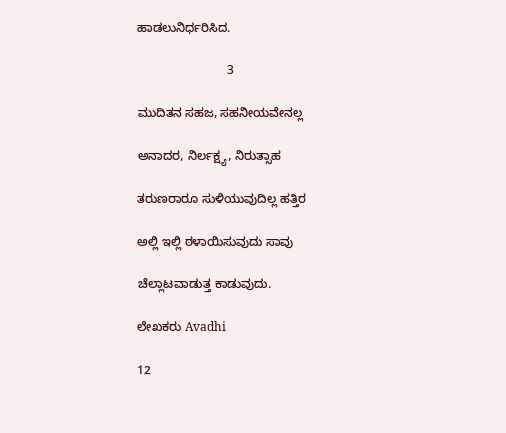ಹಾಡಲುನಿರ್ಧರಿಸಿದ.

                          3

ಮುದಿತನ ಸಹಜ, ಸಹನೀಯವೇನಲ್ಲ

ಅನಾದರ, ನಿರ್ಲಕ್ಷ್ಯ, ನಿರುತ್ಸಾಹ

ತರುಣರಾರೂ ಸುಳಿಯುವುದಿಲ್ಲ ಹತ್ತಿರ

ಅಲ್ಲಿ ಇಲ್ಲಿ ಠಳಾಯಿಸುವುದು ಸಾವು

ಚೆಲ್ಲಾಟವಾಡುತ್ತ ಕಾಡುವುದು.

ಲೇಖಕರು Avadhi

12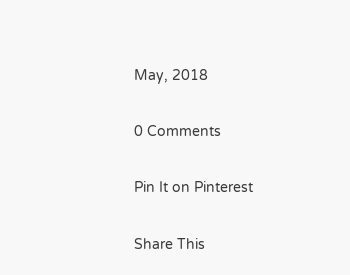May, 2018

0 Comments

Pin It on Pinterest

Share This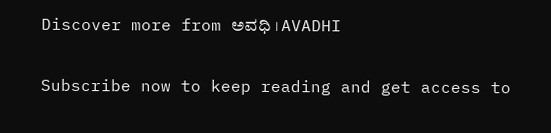Discover more from ಅವಧಿ । AVADHI

Subscribe now to keep reading and get access to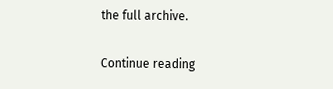the full archive.

Continue reading